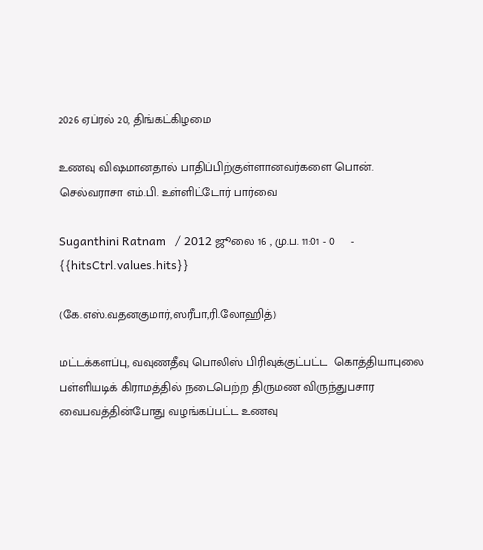2026 ஏப்ரல் 20, திங்கட்கிழமை

உணவு விஷமானதால் பாதிப்பிற்குள்ளானவர்களை பொன். செல்வராசா எம்.பி. உள்ளிட்டோர் பார்வை

Suganthini Ratnam   / 2012 ஜூலை 16 , மு.ப. 11:01 - 0     - {{hitsCtrl.values.hits}}

(கே.எஸ்.வதனகுமார்,ஸரீபா,ரி.லோஹித்)

மட்டக்களப்பு, வவுணதீவு பொலிஸ் பிரிவுக்குட்பட்ட  கொத்தியாபுலை பள்ளியடிக் கிராமத்தில் நடைபெற்ற திருமண விருந்துபசார வைபவத்தின்போது வழங்கப்பட்ட உணவு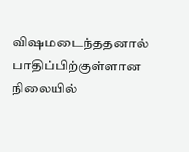விஷமடைந்ததனால் பாதிப்பிற்குள்ளான நிலையில்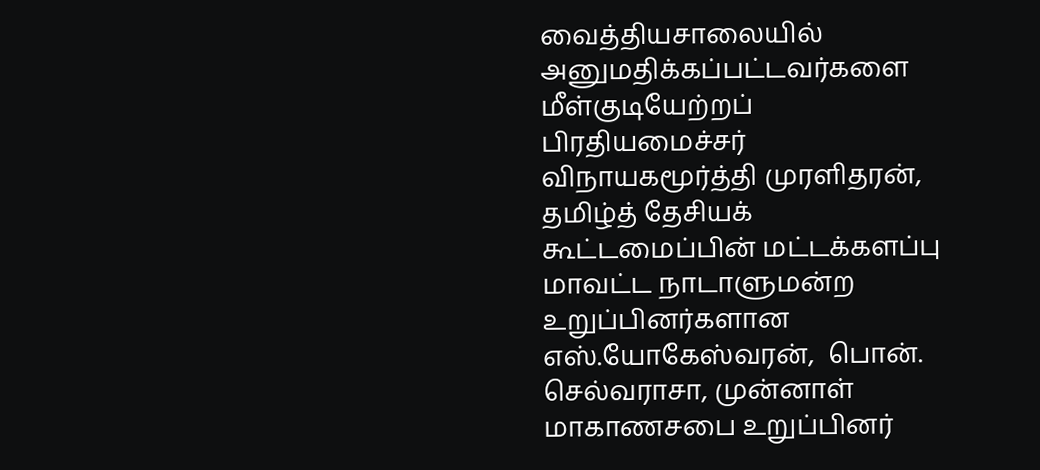வைத்தியசாலையில் அனுமதிக்கப்பட்டவர்களை மீள்குடியேற்றப் பிரதியமைச்சர் விநாயகமூர்த்தி முரளிதரன்,   தமிழ்த் தேசியக் கூட்டமைப்பின் மட்டக்களப்பு மாவட்ட நாடாளுமன்ற உறுப்பினர்களான எஸ்.யோகேஸ்வரன்,  பொன். செல்வராசா, முன்னாள் மாகாணசபை உறுப்பினர்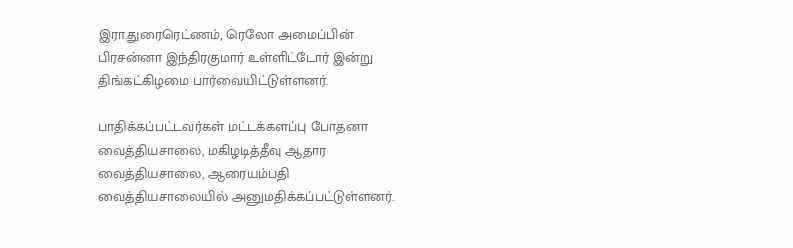இரா.துரைரெட்ணம், ரெலோ அமைப்பின் பிரசன்னா இந்திரகுமார் உள்ளிட்டோர் இன்று திங்கட்கிழமை பார்வையிட்டுள்ளனர்.

பாதிக்கப்பட்டவர்கள் மட்டக்களப்பு போதனா வைத்தியசாலை, மகிழடித்தீவு ஆதார வைத்தியசாலை, ஆரையம்பதி வைத்தியசாலையில் அனுமதிக்கப்பட்டுள்ளனர்.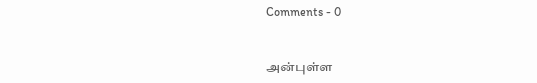Comments - 0


அன்புள்ள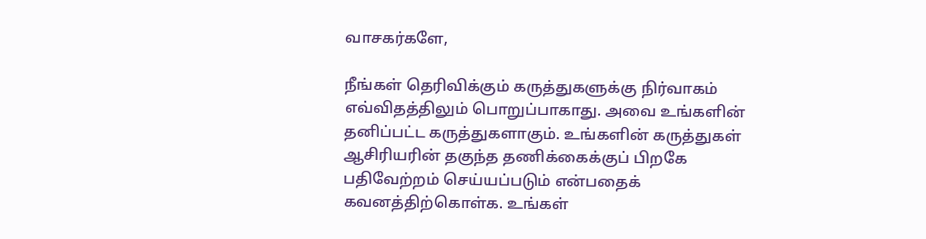வாசகர்களே,

நீங்கள் தெரிவிக்கும் கருத்துகளுக்கு நிர்வாகம் எவ்விதத்திலும் பொறுப்பாகாது. அவை உங்களின் தனிப்பட்ட கருத்துகளாகும். உங்களின் கருத்துகள் ஆசிரியரின் தகுந்த தணிக்கைக்குப் பிறகே பதிவேற்றம் செய்யப்படும் என்பதைக் கவனத்திற்கொள்க. உங்கள்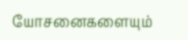யோசனைகளையும்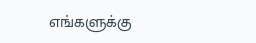எங்களுக்கு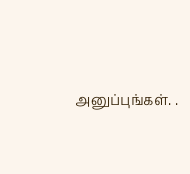அனுப்புங்கள். .